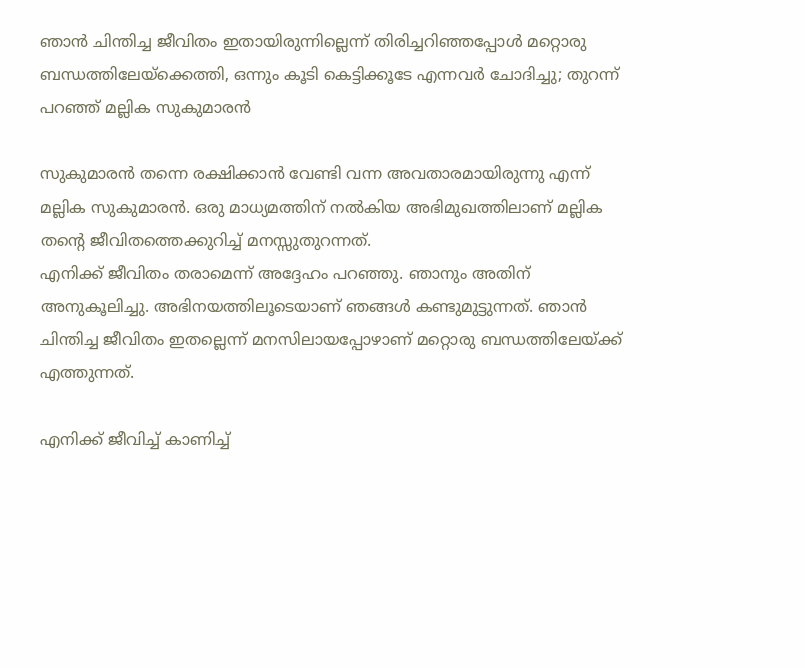ഞാന്‍ ചിന്തിച്ച ജീവിതം ഇതായിരുന്നില്ലെന്ന് തിരിച്ചറിഞ്ഞപ്പോള്‍ മറ്റൊരു ബന്ധത്തിലേയ്‌ക്കെത്തി, ഒന്നും കൂടി കെട്ടിക്കൂടേ എന്നവര്‍ ചോദിച്ചു; തുറന്ന് പറഞ്ഞ് മല്ലിക സുകുമാരന്‍

സുകുമാരന്‍ തന്നെ രക്ഷിക്കാന്‍ വേണ്ടി വന്ന അവതാരമായിരുന്നു എന്ന് മല്ലിക സുകുമാരന്‍. ഒരു മാധ്യമത്തിന് നല്‍കിയ അഭിമുഖത്തിലാണ് മല്ലിക തന്റെ ജീവിതത്തെക്കുറിച്ച് മനസ്സുതുറന്നത്.
എനിക്ക് ജീവിതം തരാമെന്ന് അദ്ദേഹം പറഞ്ഞു. ഞാനും അതിന് അനുകൂലിച്ചു. അഭിനയത്തിലൂടെയാണ് ഞങ്ങള്‍ കണ്ടുമുട്ടുന്നത്. ഞാന്‍ ചിന്തിച്ച ജീവിതം ഇതല്ലെന്ന് മനസിലായപ്പോഴാണ് മറ്റൊരു ബന്ധത്തിലേയ്ക്ക് എത്തുന്നത്.

എനിക്ക് ജീവിച്ച് കാണിച്ച്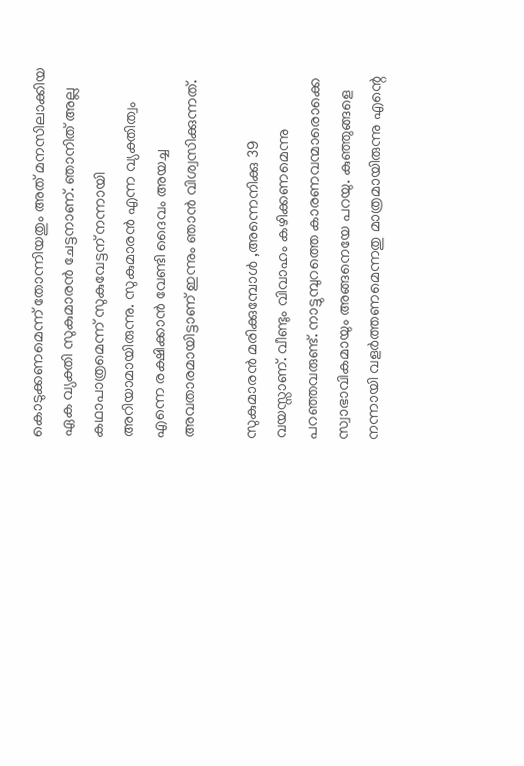കൊടുക്കണമെന്ന് തോന്നിയതും അത് മനസിലാക്കിയ ഏക വ്യക്തി സുകുമാരന്‍ ചേട്ടനാണ്. ഞാനിത് അല്ല കഥാപാത്രമെന്ന് സുകുവേട്ടന് നന്നായി അറിയാമായിരുന്നു. സുകുമാരന്‍ എന്ന വ്യക്തിത്വം എന്നെ രക്ഷിക്കാന്‍ വേണ്ടി ദൈവം അയച്ച അവതാരമായിട്ടാണ് ഇന്നും ഞാന്‍ വിശ്വസിക്കുന്നത്.

സുകുമാരന്‍ മരിക്കുമ്പോള്‍ ,അന്നെനിക്കു 39 വയസ്സാണ്. വീണ്ടും വിവാഹം കഴിക്കണമെന്നു പറഞ്ഞവരുണ്ട്. നാട്ടുമ്പുറത്തെ കാരണവന്മാരൊക്കെ സ്വാഭാവികമായും അങ്ങനെയേ പറയു. കുഞ്ഞുങ്ങളെ നന്നായി വളര്‍ത്തണമെന്നതു മാത്രമായിരുന്നു എന്റെ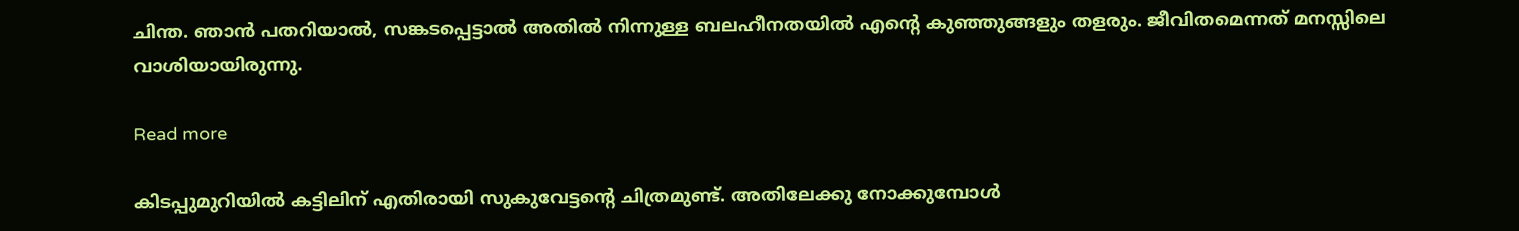ചിന്ത. ഞാന്‍ പതറിയാല്‍, സങ്കടപ്പെട്ടാല്‍ അതില്‍ നിന്നുള്ള ബലഹീനതയില്‍ എന്റെ കുഞ്ഞുങ്ങളും തളരും. ജീവിതമെന്നത് മനസ്സിലെ വാശിയായിരുന്നു.

Read more

കിടപ്പുമുറിയില്‍ കട്ടിലിന് എതിരായി സുകുവേട്ടന്റെ ചിത്രമുണ്ട്. അതിലേക്കു നോക്കുമ്പോള്‍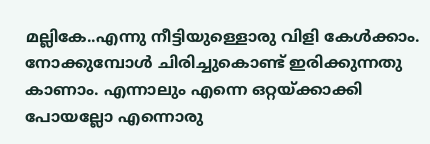മല്ലികേ..എന്നു നീട്ടിയുള്ളൊരു വിളി കേള്‍ക്കാം. നോക്കുമ്പോള്‍ ചിരിച്ചുകൊണ്ട് ഇരിക്കുന്നതു കാണാം. എന്നാലും എന്നെ ഒറ്റയ്ക്കാക്കി പോയല്ലോ എന്നൊരു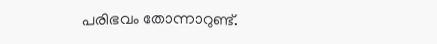പരിഭവം തോന്നാറുണ്ട്.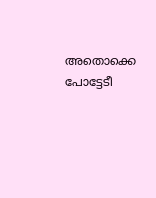അതൊക്കെ പോട്ടേടീ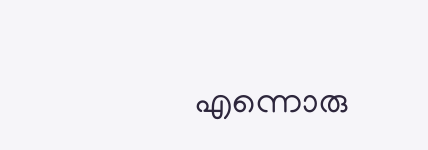എന്നൊരു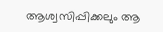ആശ്വസിപ്പിക്കലും ആ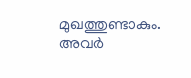മുഖത്തുണ്ടാകും. അവര്‍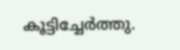കൂട്ടിച്ചേര്‍ത്തു.